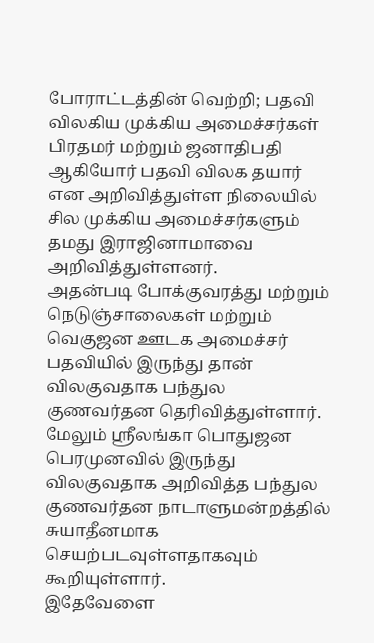போராட்டத்தின் வெற்றி; பதவி விலகிய முக்கிய அமைச்சர்கள்
பிரதமர் மற்றும் ஜனாதிபதி ஆகியோர் பதவி விலக தயார் என அறிவித்துள்ள நிலையில் சில முக்கிய அமைச்சர்களும் தமது இராஜினாமாவை அறிவித்துள்ளனர்.
அதன்படி போக்குவரத்து மற்றும் நெடுஞ்சாலைகள் மற்றும் வெகுஜன ஊடக அமைச்சர் பதவியில் இருந்து தான் விலகுவதாக பந்துல குணவர்தன தெரிவித்துள்ளார்.
மேலும் ஸ்ரீலங்கா பொதுஜன பெரமுனவில் இருந்து விலகுவதாக அறிவித்த பந்துல குணவர்தன நாடாளுமன்றத்தில் சுயாதீனமாக செயற்படவுள்ளதாகவும் கூறியுள்ளார்.
இதேவேளை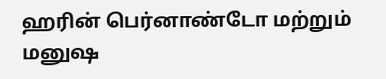ஹரின் பெர்னாண்டோ மற்றும் மனுஷ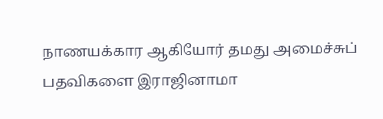நாணயக்கார ஆகியோர் தமது அமைச்சுப் பதவிகளை இராஜினாமா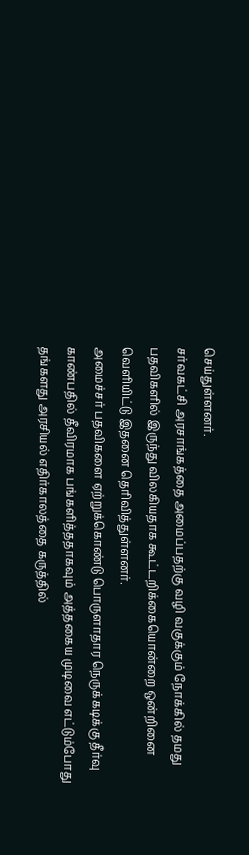செய்துள்ளனர்.
சர்வகட்சி அரசாங்கத்தை அமைப்பதற்கு வழி வகுக்கும் நோக்கில் தமது பதவிகளில் இருந்து விலகியதாக கூட்டறிக்கையொன்றை ஒன்றினை வெளியிட்டு இதனை தெரிவித்துள்ளனர்.
அமைச்சர் பதவிகளை ஏற்றுக்கொண்டு பொருளாதார நெருக்கடிக்கு தீர்வு காண்பதில் தீவிரமாக பங்களித்ததாகவும் அத்தகைய முடிவை எட்டும்போது தங்களது அரசியல் எதிர்காலத்தை கருத்தில்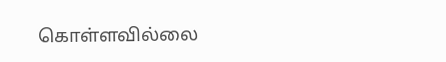கொள்ளவில்லை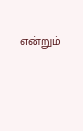என்றும்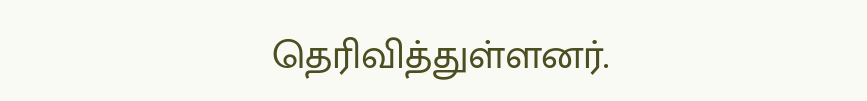தெரிவித்துள்ளனர்.